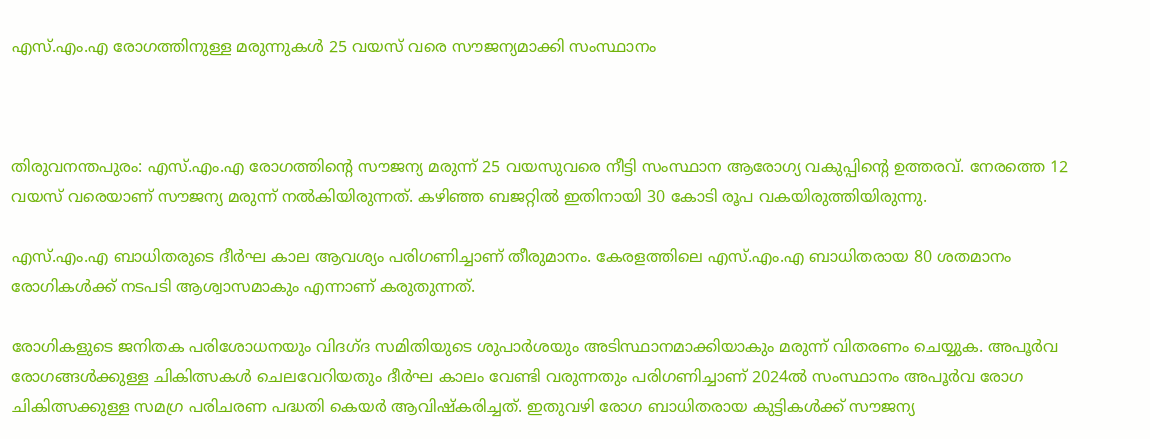എസ്.എം.എ രോഗത്തിനുള്ള മരുന്നുകൾ 25 വയസ് വരെ സൗജന്യമാക്കി സംസ്ഥാനം



തിരുവനന്തപുരം: എസ്.എം.എ രോഗത്തിന്‍റെ സൗജന്യ മരുന്ന് 25 വയസുവരെ നീട്ടി സംസ്ഥാന ആരോഗ്യ വകുപ്പിന്‍റെ ഉത്തരവ്. നേരത്തെ 12 വയസ് വരെയാണ് സൗജന്യ മരുന്ന് നൽകിയിരുന്നത്. കഴിഞ്ഞ ബജറ്റിൽ ഇതിനായി 30 കോടി രൂപ വകയിരുത്തിയിരുന്നു.

എസ്.എം.എ ബാധിതരുടെ ദീർഘ കാല ആവശ്യം പരിഗണിച്ചാണ് തീരുമാനം. കേരളത്തിലെ എസ്.എം.എ ബാധിതരായ 80 ശതമാനം രോഗികൾക്ക് നടപടി ആശ്വാസമാകും എന്നാണ് കരുതുന്നത്.

രോഗികളുടെ ജനിതക പരിശോധനയും വിദഗ്ദ സമിതിയുടെ ശുപാർശയും അടിസ്ഥാനമാക്കിയാകും മരുന്ന് വിതരണം ചെയ്യുക. അപൂർവ രോഗങ്ങൾക്കുള്ള ചികിത്സകൾ ചെലവേറിയതും ദീർഘ കാലം വേണ്ടി വരുന്നതും പരിഗണിച്ചാണ് 2024ൽ സംസ്ഥാനം അപൂർവ രോഗ ചികിത്സക്കുള്ള സമഗ്ര പരിചരണ പദ്ധതി കെയർ ആവിഷ്കരിച്ചത്. ഇതുവഴി രോഗ ബാധിതരായ കുട്ടികൾക്ക് സൗജന്യ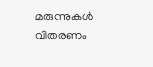മരുന്നുകൾ വിതരണം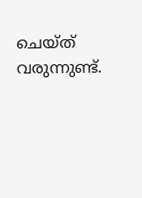ചെയ്ത് വരുന്നുണ്ട്.